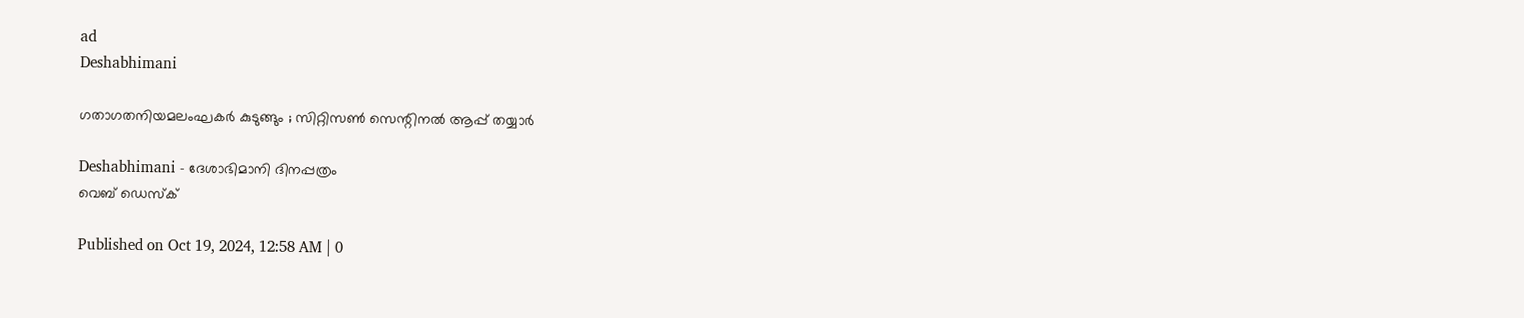ad
Deshabhimani

ഗതാഗതനിയമലംഘകർ കുടുങ്ങും ; സിറ്റിസണ്‍ സെന്റിനല്‍ ആപ്പ്‌ തയ്യാർ

Deshabhimani - ദേശാഭിമാനി ദിനപ്പത്രം
വെബ് ഡെസ്ക്

Published on Oct 19, 2024, 12:58 AM | 0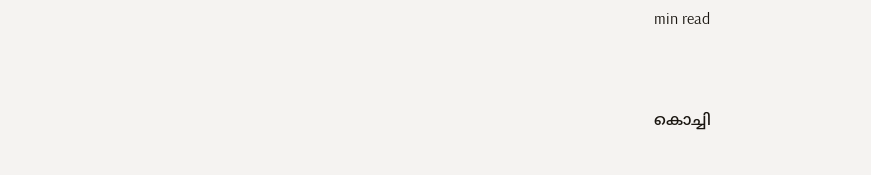min read


കൊച്ചി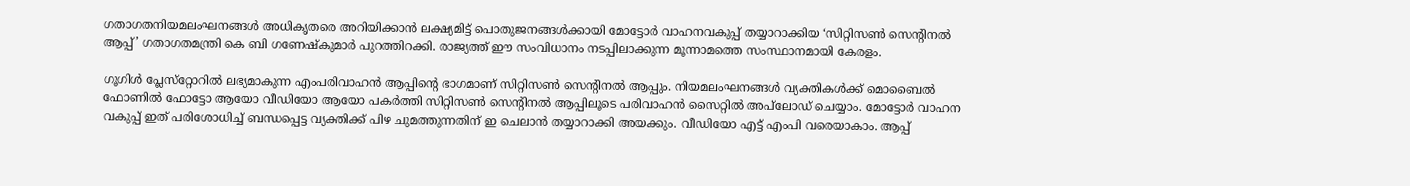ഗതാഗതനിയമലംഘനങ്ങൾ അധികൃതരെ അറിയിക്കാൻ ലക്ഷ്യമിട്ട്‌ പൊതുജനങ്ങൾക്കായി മോട്ടോർ വാഹനവകുപ്പ്‌ തയ്യാറാക്കിയ ‘സിറ്റിസൺ സെന്റിനൽ ആപ്പ്‌’ ഗതാഗതമന്ത്രി കെ ബി ഗണേഷ്‌കുമാർ പുറത്തിറക്കി. രാജ്യത്ത്‌ ഈ സംവിധാനം നടപ്പിലാക്കുന്ന മൂന്നാമത്തെ സംസ്ഥാനമായി കേരളം.

ഗൂഗിൾ പ്ലേസ്‌റ്റോറിൽ ലഭ്യമാകുന്ന എംപരിവാഹൻ ആപ്പിന്റെ ഭാഗമാണ്‌ സിറ്റിസൺ സെന്റിനൽ ആപ്പും. നിയമലംഘനങ്ങൾ വ്യക്തികൾക്ക്‌ മൊബൈൽ ഫോണിൽ ഫോട്ടോ ആയോ വീഡിയോ ആയോ പകർത്തി സിറ്റിസൺ സെന്റിനൽ ആപ്പിലൂടെ പരിവാഹൻ സൈറ്റിൽ അപ്‌ലോഡ് ചെയ്യാം. മോട്ടോർ വാഹന വകുപ്പ് ഇത് പരിശോധിച്ച് ബന്ധപ്പെട്ട വ്യക്തിക്ക് പിഴ ചുമത്തുന്നതിന് ഇ ചെലാൻ തയ്യാറാക്കി അയക്കും. വീഡിയോ എട്ട്‌ എംപി വരെയാകാം. ആപ്പ്‌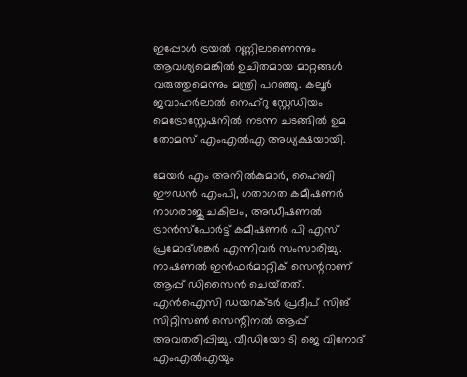ഇപ്പോൾ ട്രയൽ റണ്ണിലാണെന്നും ആവശ്യമെങ്കിൽ ഉചിതമായ മാറ്റങ്ങൾ വരുത്തുമെന്നും മന്ത്രി പറഞ്ഞു. കലൂർ ജവാഹർലാൽ നെഹ്റു സ്റ്റേഡിയം മെട്രോസ്റ്റേഷനിൽ നടന്ന ചടങ്ങിൽ ഉമ തോമസ് എംഎൽഎ അധ്യക്ഷയായി.

മേയർ എം അനിൽകുമാർ, ഹൈബി ഈഡൻ എംപി, ഗതാഗത കമീഷണർ നാഗരാജു ചകിലം, അഡീഷണൽ ട്രാൻസ്‌പോർട്ട് കമീഷണർ പി എസ് പ്രമോദ്ശങ്കർ എന്നിവർ സംസാരിച്ചു.  നാഷണൽ ഇൻഫർമാറ്റിക്‌ സെന്ററാണ്‌  ആപ്പ്‌ ഡിസൈൻ ചെയ്‌തത്‌. എൻഐസി ഡയറക്ടർ പ്രദീപ് സിങ്‌ സിറ്റിസൺ സെന്റിനൽ ആപ്പ് അവതരിപ്പിച്ചു. വീഡിയോ ടി ജെ വിനോദ് എംഎൽഎയും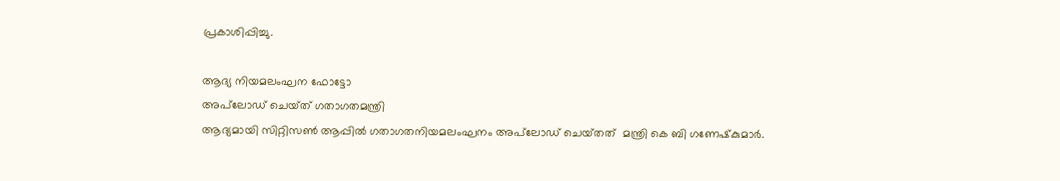പ്രകാശിപ്പിച്ചു.

ആദ്യ നിയമലംഘന ഫോട്ടോ
അപ്‌ലോഡ്‌ ചെയ്‌ത്‌ ഗതാഗതമന്ത്രി
ആദ്യമായി സിറ്റിസൺ ആപ്പിൽ ഗതാഗതനിയമലംഘനം അപ്‌ലോഡ്‌ ചെയ്‌തത്‌  മന്ത്രി കെ ബി ഗണേഷ്‌കുമാർ.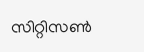സിറ്റിസൺ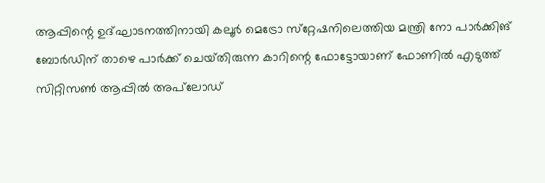ആപ്പിന്റെ ഉദ്‌ഘാടനത്തിനായി കലൂർ മെട്രോ സ്‌റ്റേഷനിലെത്തിയ മന്ത്രി നോ പാർക്കിങ് ബോർഡിന്‌ താഴെ പാർക്ക്‌ ചെയ്‌തിരുന്ന കാറിന്റെ ഫോട്ടോയാണ്‌ ഫോണിൽ എടുത്ത്‌ സിറ്റിസൺ ആപ്പിൽ അപ്‌ലോഡ്‌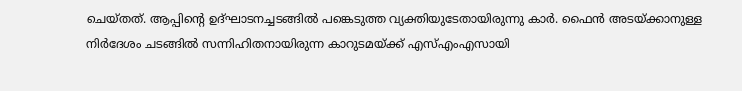ചെയ്‌തത്‌. ആപ്പിന്റെ ഉദ്‌ഘാടനച്ചടങ്ങിൽ പങ്കെടുത്ത വ്യക്തിയുടേതായിരുന്നു കാർ. ഫൈൻ അടയ്‌ക്കാനുള്ള നിർദേശം ചടങ്ങിൽ സന്നിഹിതനായിരുന്ന കാറുടമയ്‌ക്ക്‌ എസ്‌എംഎസായി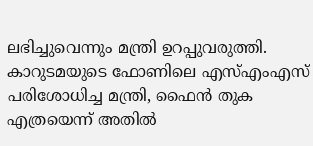ലഭിച്ചുവെന്നും മന്ത്രി ഉറപ്പുവരുത്തി. കാറുടമയുടെ ഫോണിലെ എസ്‌എംഎസ്‌ പരിശോധിച്ച മന്ത്രി, ഫൈൻ തുക എത്രയെന്ന്‌ അതിൽ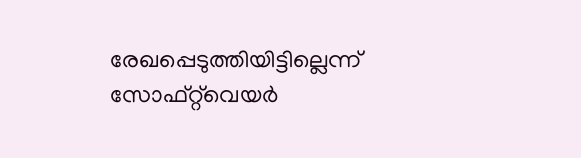രേഖപ്പെടുത്തിയിട്ടില്ലെന്ന്‌ സോഫ്‌റ്റ്‌വെയർ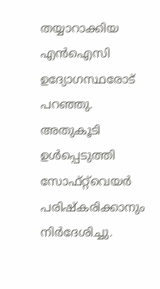തയ്യാറാക്കിയ എൻഐസി ഉദ്യോഗസ്ഥരോട്‌ പറഞ്ഞു. അതുകൂടി ഉൾപ്പെടുത്തി സോഫ്‌റ്റ്‌വെയർ പരിഷ്‌കരിക്കാനും നിർദേശിച്ചു.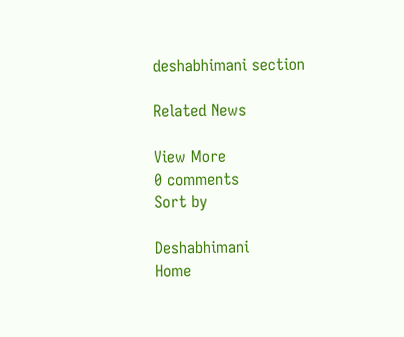deshabhimani section

Related News

View More
0 comments
Sort by

Deshabhimani
Home